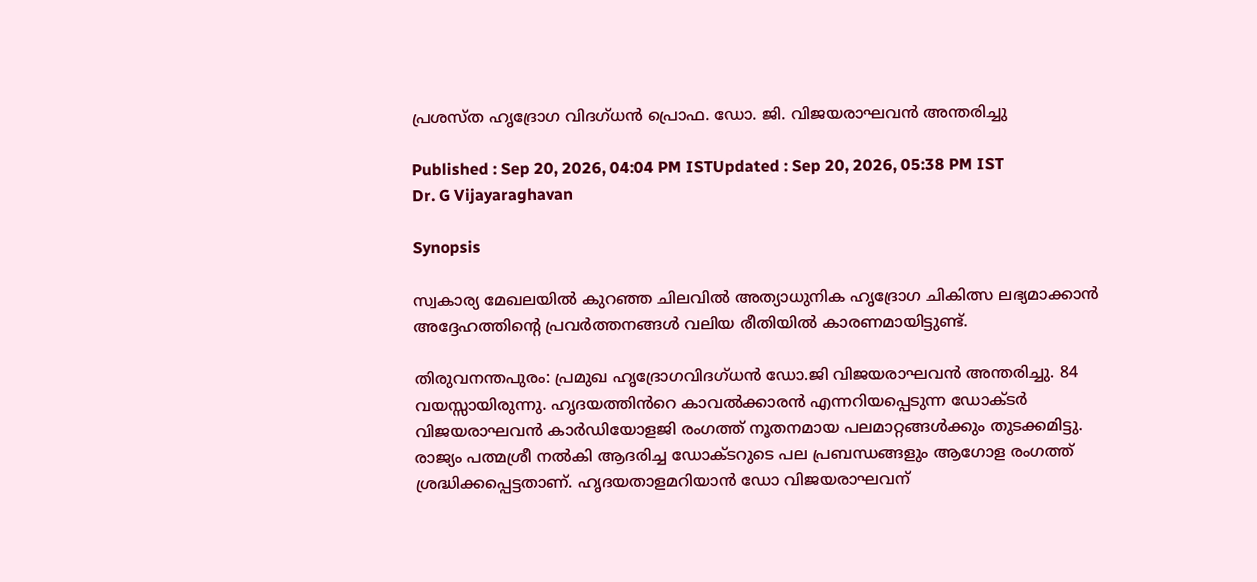പ്രശസ്ത ഹൃദ്രോഗ വിദഗ്ധൻ പ്രൊഫ. ഡോ. ജി. വിജയരാഘവൻ അന്തരിച്ചു

Published : Sep 20, 2026, 04:04 PM ISTUpdated : Sep 20, 2026, 05:38 PM IST
Dr. G Vijayaraghavan

Synopsis

സ്വകാര്യ മേഖലയിൽ കുറഞ്ഞ ചിലവിൽ അത്യാധുനിക ഹൃദ്രോഗ ചികിത്സ ലഭ്യമാക്കാൻ അദ്ദേഹത്തിന്റെ പ്രവർത്തനങ്ങൾ വലിയ രീതിയിൽ കാരണമായിട്ടുണ്ട്.

തിരുവനന്തപുരം: പ്രമുഖ ഹൃദ്രോഗവിദഗ്ധൻ ഡോ.ജി വിജയരാഘവൻ അന്തരിച്ചു. 84 വയസ്സായിരുന്നു. ഹൃദയത്തിൻറെ കാവൽക്കാരൻ എന്നറിയപ്പെടുന്ന ഡോക്ടർ വിജയരാഘവൻ കാർഡിയോളജി രംഗത്ത് നൂതനമായ പലമാറ്റങ്ങൾക്കും തുടക്കമിട്ടു. രാജ്യം പത്മശ്രീ നൽകി ആദരിച്ച ഡോക്ടറുടെ പല പ്രബന്ധങ്ങളും ആഗോള രംഗത്ത് ശ്രദ്ധിക്കപ്പെട്ടതാണ്. ഹൃദയതാളമറിയാൻ ഡോ വിജയരാഘവന്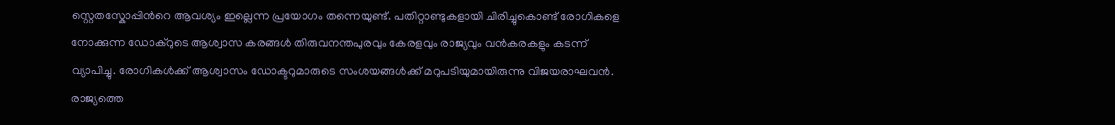സ്റ്റെതസ്കോപ്പിൻറെ ആവശ്യം ഇല്ലെന്ന പ്രയോഗം തന്നെയുണ്ട്. പതിറ്റാണ്ടുകളായി ചിരിച്ചുകൊണ്ട് രോഗികളെ നോക്കുന്ന ഡോക്റുടെ ആശ്വാസ കരങ്ങൾ തിരുവനന്തപുരവും കേരളവും രാജ്യവും വൻകരകളും കടന്ന് വ്യാപിച്ചു. രോഗികൾക്ക് ആശ്വാസം ഡോക്ടറുമാരുടെ സംശയങ്ങൾക്ക് മറുപടിയുമായിരുന്നു വിജയരാഘവൻ. രാജ്യത്തെ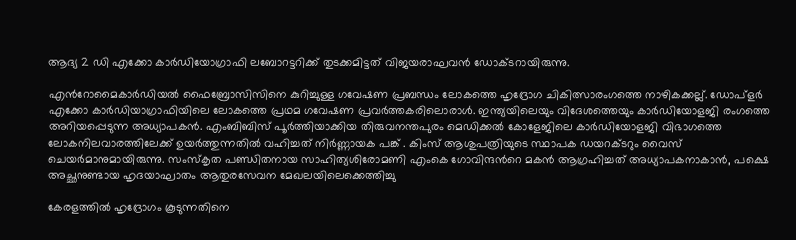ആദ്യ 2 ഡി എക്കോ കാർഡിയോഗ്രാഫി ലബോറട്ടറിക്ക് തുടക്കമിട്ടത് വിജയരാഘവൻ ഡോക്ടറായിരുന്നു.

എൻറോമൈകാർഡിയൽ ഫൈബ്രോസിസിനെ കുറിച്ചുള്ള ഗവേഷണ പ്രബന്ധം ലോകത്തെ ഹൃദ്രോഗ ചികിത്സാരംഗത്തെ നാഴികക്കല്ല്. ഡോപ്ളർ എക്കോ കാർഡിയാഗ്രാഫിയിലെ ലോകത്തെ പ്രഥമ ഗവേഷണ പ്രവർത്തകരിലൊരാൾ. ഇന്ത്യയിലെയും വിദേശത്തെയും കാർഡിയോളജി രംഗത്തെ അറിയപ്പെടുന്ന അധ്യാപകൻ. എംബിബിസ് പൂർത്തിയാക്കിയ തിരുവനന്തപുരം മെ‍ഡിക്കൽ കോളേജിലെ കാർഡിയോളജി വിഭാഗത്തെ ലോകനിലവാരത്തിലേക്ക് ഉയർത്തുന്നതിൽ വഹിച്ചത് നിർണ്ണായക പങ്ക് . കിംസ് ആശുപത്രിയുടെ സ്ഥാപക ഡയറക്ടറും വൈസ് ചെയർമാനുമായിരുന്നു. സംസ്കൃത പണ്ഡിതനായ സാഹിത്യശിരോമണി എംകെ ഗോവിന്ദൻറെ മകൻ ആഗ്രഹിച്ചത് അധ്യാപകനാകാൻ, പക്ഷെ അച്ഛനുണ്ടായ ഹൃദയാഘാതം ആതുരസേവന മേഖലയിലെക്കെത്തിച്ചു

കേരളത്തിൽ ഹൃദ്രോഗം കൂടുന്നതിനെ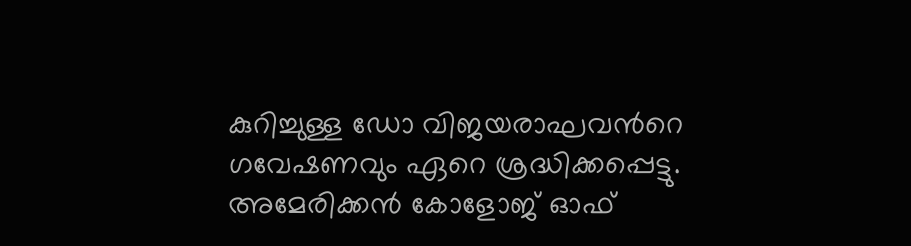കുറിച്ചുള്ള ഡോ വിജയരാഘവൻറെ ഗവേഷണവും ഏറെ ശ്രദ്ധിക്കപ്പെട്ടു. അമേരിക്കൻ കോളോജ് ഓഫ്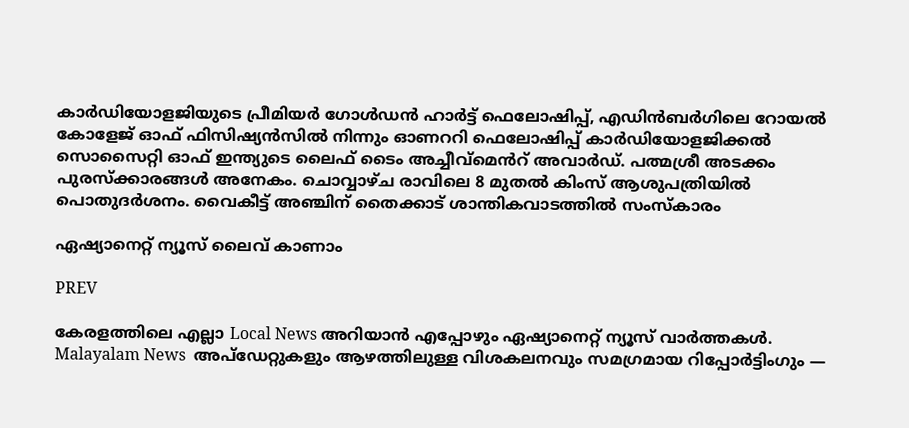കാ‍ർഡിയോളജിയുടെ പ്രീമിയർ ഗോൾഡൻ ഹാർട്ട് ഫെലോഷിപ്പ്, എഡിൻബർഗിലെ റോയൽ കോളേജ് ഓഫ് ഫിസിഷ്യൻസിൽ നിന്നും ഓണററി ഫെലോഷിപ്പ് കാർഡിയോളജിക്കൽ സൊസൈറ്റി ഓഫ് ഇന്ത്യുടെ ലൈഫ് ടൈം അച്ചീവ്മെൻറ് അവാർഡ്. പത്മശ്രീ അടക്കം പുരസ്ക്കാരങ്ങൾ അനേകം. ചൊവ്വാഴ്ച രാവിലെ 8 മുതൽ കിംസ് ആശുപത്രിയിൽ പൊതുദർശനം. വൈകീട്ട് അഞ്ചിന് തൈക്കാട് ശാന്തികവാടത്തിൽ സംസ്കാരം

ഏഷ്യാനെറ്റ് ന്യൂസ് ലൈവ് കാണാം

PREV

കേരളത്തിലെ എല്ലാ Local News അറിയാൻ എപ്പോഴും ഏഷ്യാനെറ്റ് ന്യൂസ് വാർത്തകൾ. Malayalam News  അപ്‌ഡേറ്റുകളും ആഴത്തിലുള്ള വിശകലനവും സമഗ്രമായ റിപ്പോർട്ടിംഗും —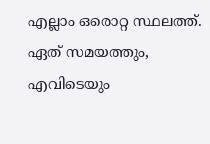എല്ലാം ഒരൊറ്റ സ്ഥലത്ത്. ഏത് സമയത്തും, എവിടെയും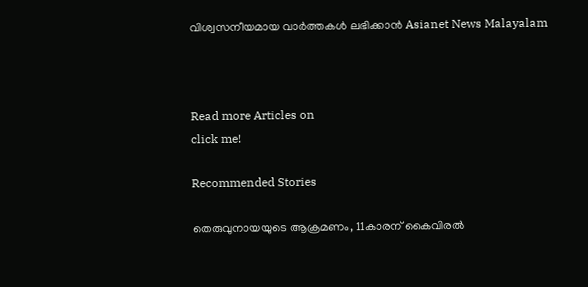വിശ്വസനീയമായ വാർത്തകൾ ലഭിക്കാൻ Asianet News Malayalam



Read more Articles on
click me!

Recommended Stories

തെരുവുനായയുടെ ആക്രമണം, 11കാരന് കൈവിരൽ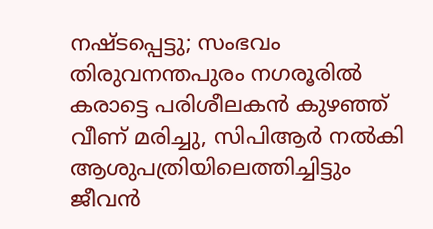നഷ്ടപ്പെട്ടു; സംഭവം തിരുവനന്തപുരം നഗരൂരിൽ
കരാട്ടെ പരിശീലകൻ കുഴഞ്ഞ് വീണ് മരിച്ചു, സിപിആർ നൽകി ആശുപത്രിയിലെത്തിച്ചിട്ടും ജീവൻ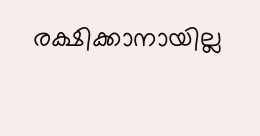രക്ഷിക്കാനായില്ല